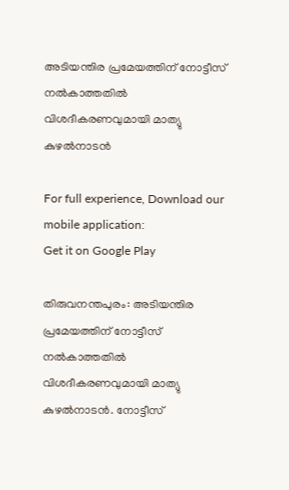അടിയന്തിര പ്രമേയത്തിന് നോട്ടീസ് നൽകാത്തതിൽ വിശദീകരണവുമായി മാത്യു കുഴൽനാടൻ

For full experience, Download our mobile application:
Get it on Google Play

തിരുവനന്തപുരം: അടിയന്തിര പ്രമേയത്തിന് നോട്ടീസ് നൽകാത്തതിൽ വിശദീകരണവുമായി മാത്യു കുഴൽനാടൻ. നോട്ടീസ്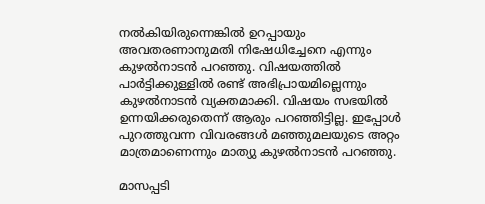നൽകിയിരുന്നെങ്കിൽ ഉറപ്പായും അവതരണാനുമതി നിഷേധിച്ചേനെ എന്നും കുഴൽനാടൻ പറഞ്ഞു. വിഷയത്തിൽ പാർട്ടിക്കുള്ളിൽ രണ്ട് അഭിപ്രായമില്ലെന്നും കുഴൽനാടൻ വ്യക്തമാക്കി. വിഷയം സഭയിൽ ഉന്നയിക്കരുതെന്ന് ആരും പറഞ്ഞിട്ടില്ല. ഇപ്പോൾ പുറത്തുവന്ന വിവരങ്ങൾ മഞ്ഞുമലയുടെ അറ്റം മാത്രമാണെന്നും മാത്യു കുഴൽനാടൻ പറഞ്ഞു.

മാസപ്പടി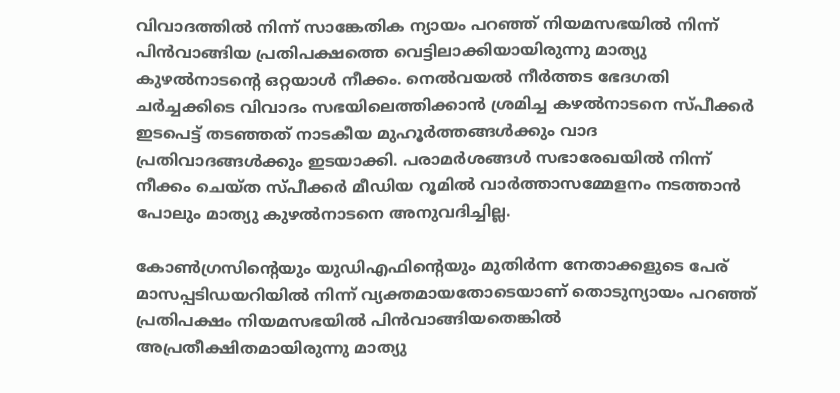വിവാദത്തിൽ നിന്ന് സാങ്കേതിക ന്യായം പറഞ്ഞ് നിയമസഭയിൽ നിന്ന് പിൻവാങ്ങിയ പ്രതിപക്ഷത്തെ വെട്ടിലാക്കിയായിരുന്നു മാത്യു കുഴൽനാടന്റെ ഒറ്റയാൾ നീക്കം. നെൽവയൽ നീ‍ര്‍ത്തട ഭേദഗതി ചര്‍ച്ചക്കിടെ വിവാദം സഭയിലെത്തിക്കാൻ ശ്രമിച്ച കഴൽനാടനെ സ്പീക്കര്‍ ഇടപെട്ട് തടഞ്ഞത് നാടകീയ മുഹൂര്‍ത്തങ്ങൾക്കും വാദ പ്രതിവാദങ്ങൾക്കും ഇടയാക്കി. പരാമര്‍ശങ്ങൾ സഭാരേഖയിൽ നിന്ന് നീക്കം ചെയ്ത സ്പീക്കര്‍ മീഡിയ റൂമിൽ വാര്‍ത്താസമ്മേളനം നടത്താൻ പോലും മാത്യു കുഴൽനാടനെ അനുവദിച്ചില്ല.

കോൺഗ്രസിന്‍റെയും യുഡിഎഫിന്‍റെയും മുതിര്‍ന്ന നേതാക്കളുടെ പേര് മാസപ്പടിഡയറിയിൽ നിന്ന് വ്യക്തമായതോടെയാണ് തൊടുന്യായം പറഞ്ഞ് പ്രതിപക്ഷം നിയമസഭയിൽ പിൻവാങ്ങിയതെങ്കിൽ അപ്രതീക്ഷിതമായിരുന്നു മാത്യു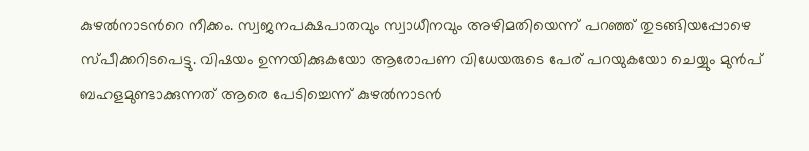കുഴൽനാടന്‍റെ നീക്കം. സ്വജനപക്ഷപാതവും സ്വാധീനവും അഴിമതിയെന്ന് പറഞ്ഞ് തുടങ്ങിയപ്പോഴെ സ്പീക്കറിടപെട്ടു. വിഷയം ഉന്നയിക്കുകയോ ആരോപണ വിധേയരുടെ പേര് പറയുകയോ ചെയ്യും മുൻപ് ബഹളമുണ്ടാക്കുന്നത് ആരെ പേടിച്ചെന്ന് കുഴൽനാടൻ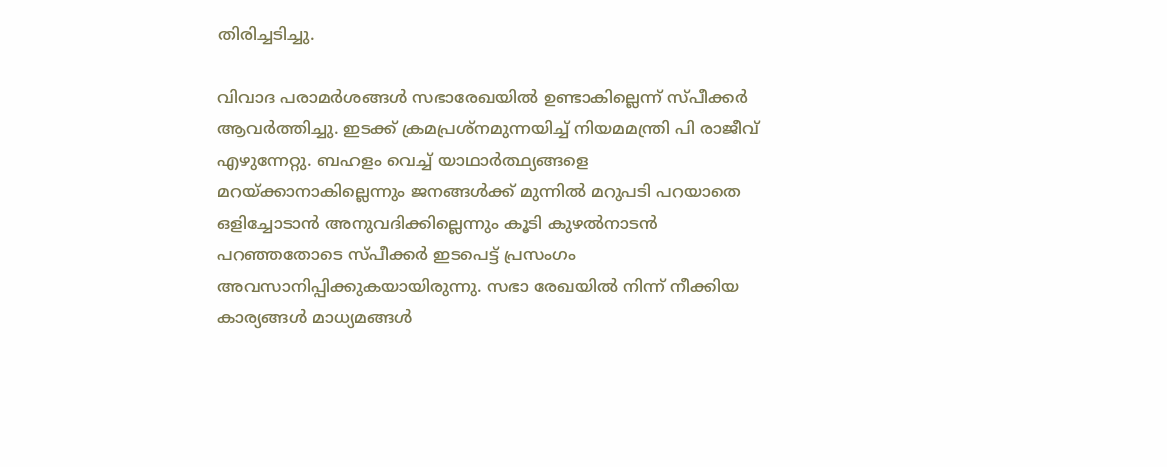തിരിച്ചടിച്ചു.

വിവാദ പരാമര്‍ശങ്ങൾ സഭാരേഖയിൽ ഉണ്ടാകില്ലെന്ന് സ്പീക്കര്‍ ആവര്‍ത്തിച്ചു. ഇടക്ക് ക്രമപ്രശ്നമുന്നയിച്ച് നിയമമന്ത്രി പി രാജീവ് എഴുന്നേറ്റു. ബഹളം വെച്ച് യാഥാര്‍ത്ഥ്യങ്ങളെ മറയ്ക്കാനാകില്ലെന്നും ജനങ്ങൾക്ക് മുന്നിൽ മറുപടി പറയാതെ ഒളിച്ചോടാൻ അനുവദിക്കില്ലെന്നും കൂടി കുഴൽനാടൻ പറഞ്ഞതോടെ സ്പീക്കര്‍ ഇടപെട്ട് പ്രസംഗം അവസാനിപ്പിക്കുകയായിരുന്നു. സഭാ രേഖയിൽ നിന്ന് നീക്കിയ കാര്യങ്ങൾ മാധ്യമങ്ങൾ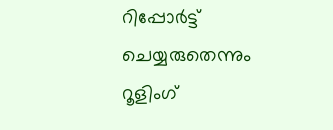റിപ്പോര്‍ട്ട് ചെയ്യരുതെന്നും റൂളിംഗ്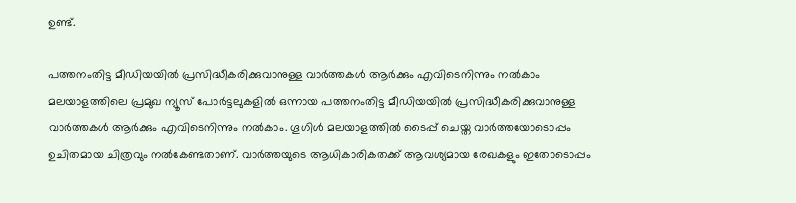ഉണ്ട്.

പത്തനംതിട്ട മീഡിയയില്‍ പ്രസിദ്ധീകരിക്കുവാനുള്ള വാര്‍ത്തകള്‍ ആര്‍ക്കും എവിടെനിന്നും നല്‍കാം
മലയാളത്തിലെ പ്രമുഖ ന്യൂസ് പോര്‍ട്ടലുകളില്‍ ഒന്നായ പത്തനംതിട്ട മീഡിയയില്‍ പ്രസിദ്ധീകരിക്കുവാനുള്ള വാര്‍ത്തകള്‍ ആര്‍ക്കും എവിടെനിന്നും നല്‍കാം. ഗൂഗിള്‍ മലയാളത്തില്‍ ടൈപ്പ് ചെയ്ത വാര്‍ത്തയോടൊപ്പം ഉചിതമായ ചിത്രവും നല്‍കേണ്ടതാണ്. വാര്‍ത്തയുടെ ആധികാരികതക്ക് ആവശ്യമായ രേഖകളും ഇതോടൊപ്പം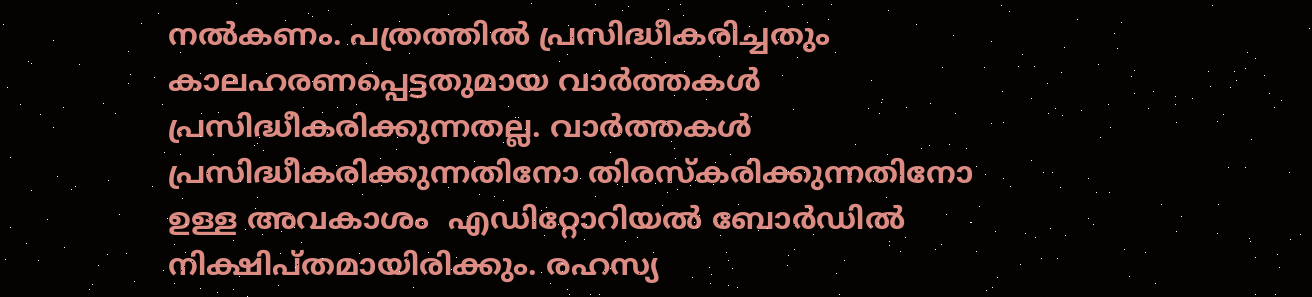നല്‍കണം. പത്രത്തില്‍ പ്രസിദ്ധീകരിച്ചതും കാലഹരണപ്പെട്ടതുമായ വാര്‍ത്തകള്‍ പ്രസിദ്ധീകരിക്കുന്നതല്ല. വാര്‍ത്തകള്‍ പ്രസിദ്ധീകരിക്കുന്നതിനോ തിരസ്കരിക്കുന്നതിനോ ഉള്ള അവകാശം  എഡിറ്റോറിയല്‍ ബോര്‍ഡില്‍ നിക്ഷിപ്തമായിരിക്കും. രഹസ്യ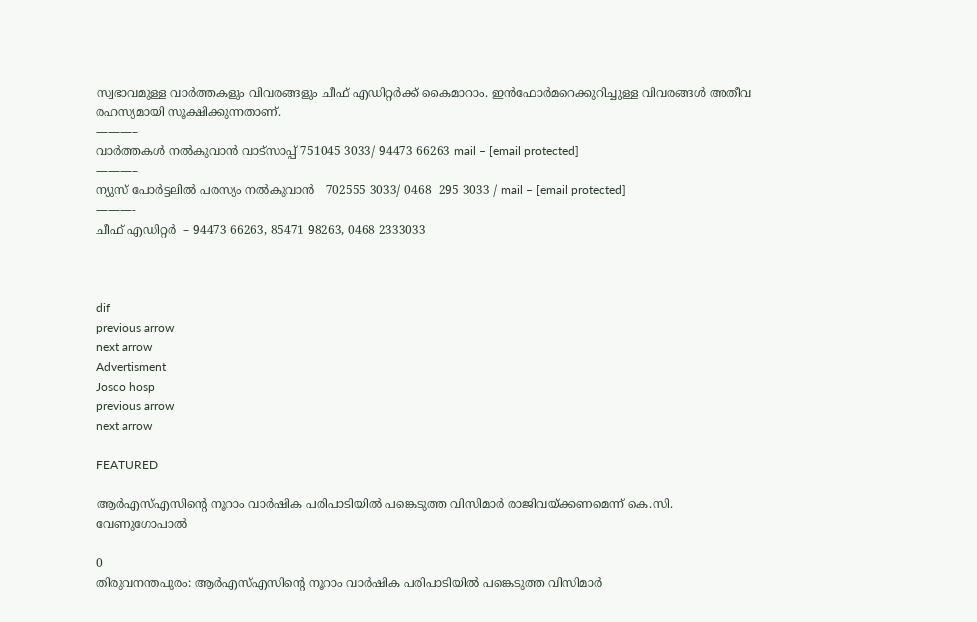സ്വഭാവമുള്ള വാര്‍ത്തകളും വിവരങ്ങളും ചീഫ് എഡിറ്റര്‍ക്ക് കൈമാറാം. ഇന്‍ഫോര്‍മറെക്കുറിച്ചുള്ള വിവരങ്ങള്‍ അതീവ രഹസ്യമായി സൂക്ഷിക്കുന്നതാണ്.
———–
വാര്‍ത്തകള്‍ നല്‍കുവാന്‍ വാട്സാപ്പ് 751045 3033/ 94473 66263 mail – [email protected]
———–
ന്യുസ് പോര്‍ട്ടലില്‍ പരസ്യം നല്‍കുവാന്‍   702555 3033/ 0468  295 3033 / mail – [email protected]
———-
ചീഫ് എഡിറ്റര്‍  – 94473 66263, 85471 98263, 0468 2333033



dif
previous arrow
next arrow
Advertisment
Josco hosp
previous arrow
next arrow

FEATURED

ആർഎസ്എസിൻ്റെ നൂറാം വാർഷിക പരിപാടിയിൽ പങ്കെടുത്ത വിസിമാർ രാജിവയ്ക്കണമെന്ന് കെ.സി. വേണുഗോപാൽ

0
തിരുവനന്തപുരം: ആർഎസ്എസിൻ്റെ നൂറാം വാർഷിക പരിപാടിയിൽ പങ്കെടുത്ത വിസിമാർ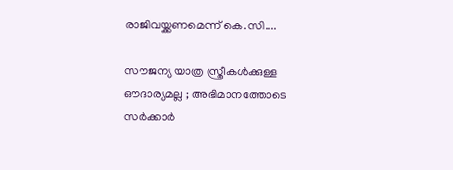രാജിവയ്ക്കണമെന്ന് കെ.സി....

സൗജന്യ യാത്ര സ്ത്രീകൾക്കുള്ള ഔദാര്യമല്ല ; അഭിമാനത്തോടെ സർക്കാർ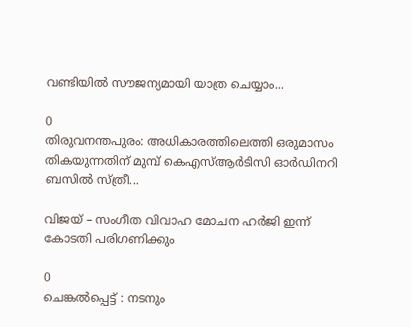വണ്ടിയിൽ സൗജന്യമായി യാത്ര ചെയ്യാം...

0
തിരുവനന്തപുരം: അധികാരത്തിലെത്തി ഒരുമാസം തികയുന്നതിന് മുമ്പ് കെഎസ്ആർടിസി ഓ‍ർഡിനറി ബസിൽ സ്ത്രീ...

വിജയ് – സംഗീത വിവാഹ മോചന ഹർജി ഇന്ന് കോടതി പരിഗണിക്കും

0
ചെങ്കൽപ്പെട്ട് : നടനും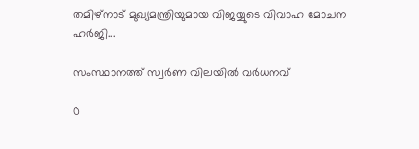തമിഴ്നാട് മുഖ്യമന്ത്രിയുമായ വിജയ്യുടെ വിവാഹ മോചന ഹർജി...

സംസ്ഥാനത്ത് സ്വർണ വിലയില്‍ വ‍ർധനവ്

0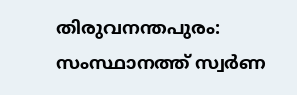തിരുവനന്തപുരം: സംസ്ഥാനത്ത് സ്വർണ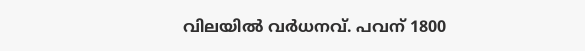വിലയിൽ വർധനവ്. പവന് 1800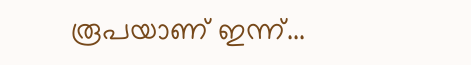രൂപയാണ് ഇന്ന്...